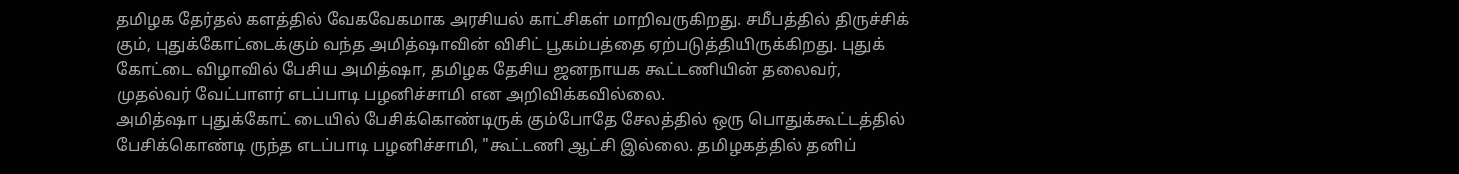தமிழக தேர்தல் களத்தில் வேகவேகமாக அரசியல் காட்சிகள் மாறிவருகிறது. சமீபத்தில் திருச்சிக் கும், புதுக்கோட்டைக்கும் வந்த அமித்ஷாவின் விசிட் பூகம்பத்தை ஏற்படுத்தியிருக்கிறது. புதுக் கோட்டை விழாவில் பேசிய அமித்ஷா, தமிழக தேசிய ஜனநாயக கூட்டணியின் தலைவர், முதல்வர் வேட்பாளர் எடப்பாடி பழனிச்சாமி என அறிவிக்கவில்லை.
அமித்ஷா புதுக்கோட் டையில் பேசிக்கொண்டிருக் கும்போதே சேலத்தில் ஒரு பொதுக்கூட்டத்தில் பேசிக்கொண்டி ருந்த எடப்பாடி பழனிச்சாமி, "கூட்டணி ஆட்சி இல்லை. தமிழகத்தில் தனிப்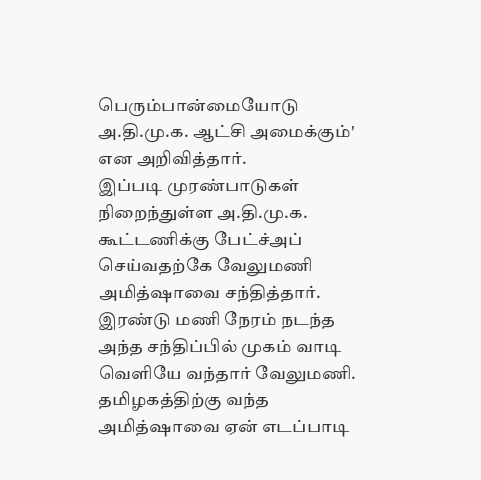பெரும்பான்மையோடு அ.தி.மு.க. ஆட்சி அமைக்கும்' என அறிவித்தார்.
இப்படி முரண்பாடுகள் நிறைந்துள்ள அ.தி.மு.க. கூட்டணிக்கு பேட்ச்அப் செய்வதற்கே வேலுமணி அமித்ஷாவை சந்தித்தார். இரண்டு மணி நேரம் நடந்த அந்த சந்திப்பில் முகம் வாடி வெளியே வந்தார் வேலுமணி. தமிழகத்திற்கு வந்த அமித்ஷாவை ஏன் எடப்பாடி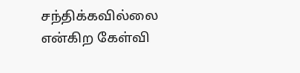சந்திக்கவில்லை என்கிற கேள்வி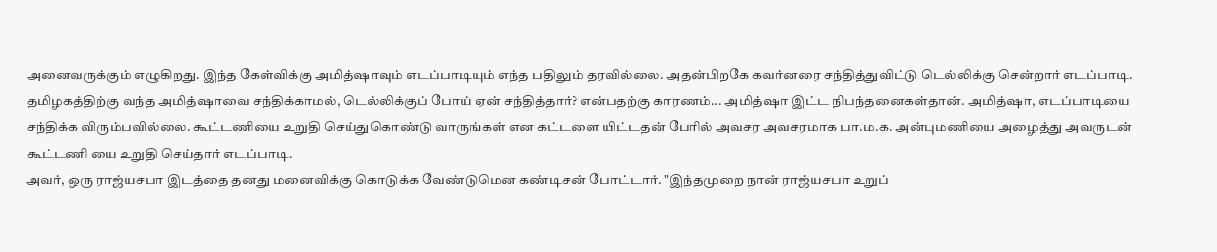அனைவருக்கும் எழுகிறது. இந்த கேள்விக்கு அமித்ஷாவும் எடப்பாடியும் எந்த பதிலும் தரவில்லை. அதன்பிறகே கவர்னரை சந்தித்துவிட்டு டெல்லிக்கு சென்றார் எடப்பாடி.
தமிழகத்திற்கு வந்த அமித்ஷாவை சந்திக்காமல், டெல்லிக்குப் போய் ஏன் சந்தித்தார்? என்பதற்கு காரணம்... அமித்ஷா இட்ட நிபந்தனைகள்தான். அமித்ஷா, எடப்பாடியை சந்திக்க விரும்பவில்லை. கூட்டணியை உறுதி செய்துகொண்டு வாருங்கள் என கட்டளை யிட்டதன் பேரில் அவசர அவசரமாக பா.ம.க. அன்புமணியை அழைத்து அவருடன் கூட்டணி யை உறுதி செய்தார் எடப்பாடி.
அவர், ஒரு ராஜ்யசபா இடத்தை தனது மனைவிக்கு கொடுக்க வேண்டுமென கண்டிசன் போட்டார். "இந்தமுறை நான் ராஜ்யசபா உறுப்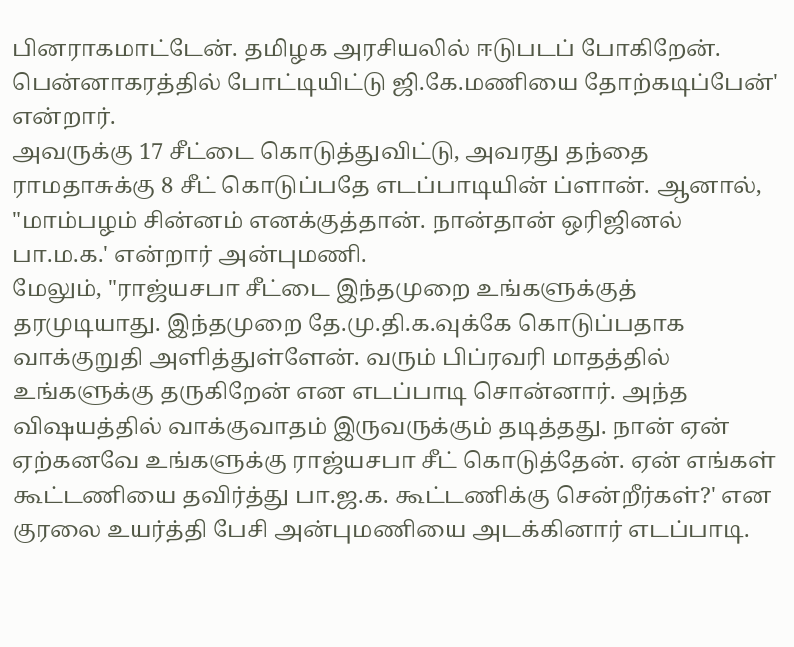பினராகமாட்டேன். தமிழக அரசியலில் ஈடுபடப் போகிறேன். பென்னாகரத்தில் போட்டியிட்டு ஜி.கே.மணியை தோற்கடிப்பேன்' என்றார்.
அவருக்கு 17 சீட்டை கொடுத்துவிட்டு, அவரது தந்தை ராமதாசுக்கு 8 சீட் கொடுப்பதே எடப்பாடியின் ப்ளான். ஆனால், "மாம்பழம் சின்னம் எனக்குத்தான். நான்தான் ஒரிஜினல் பா.ம.க.' என்றார் அன்புமணி.
மேலும், "ராஜ்யசபா சீட்டை இந்தமுறை உங்களுக்குத் தரமுடியாது. இந்தமுறை தே.மு.தி.க.வுக்கே கொடுப்பதாக வாக்குறுதி அளித்துள்ளேன். வரும் பிப்ரவரி மாதத்தில் உங்களுக்கு தருகிறேன் என எடப்பாடி சொன்னார். அந்த விஷயத்தில் வாக்குவாதம் இருவருக்கும் தடித்தது. நான் ஏன் ஏற்கனவே உங்களுக்கு ராஜ்யசபா சீட் கொடுத்தேன். ஏன் எங்கள் கூட்டணியை தவிர்த்து பா.ஜ.க. கூட்டணிக்கு சென்றீர்கள்?' என குரலை உயர்த்தி பேசி அன்புமணியை அடக்கினார் எடப்பாடி.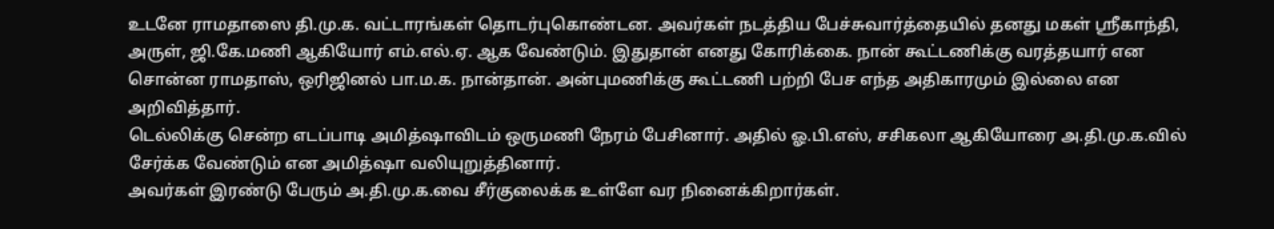உடனே ராமதாஸை தி.மு.க. வட்டாரங்கள் தொடர்புகொண்டன. அவர்கள் நடத்திய பேச்சுவார்த்தையில் தனது மகள் ஸ்ரீகாந்தி, அருள், ஜி.கே.மணி ஆகியோர் எம்.எல்.ஏ. ஆக வேண்டும். இதுதான் எனது கோரிக்கை. நான் கூட்டணிக்கு வரத்தயார் என சொன்ன ராமதாஸ், ஒரிஜினல் பா.ம.க. நான்தான். அன்புமணிக்கு கூட்டணி பற்றி பேச எந்த அதிகாரமும் இல்லை என அறிவித்தார்.
டெல்லிக்கு சென்ற எடப்பாடி அமித்ஷாவிடம் ஒருமணி நேரம் பேசினார். அதில் ஓ.பி.எஸ், சசிகலா ஆகியோரை அ.தி.மு.க.வில் சேர்க்க வேண்டும் என அமித்ஷா வலியுறுத்தினார்.
அவர்கள் இரண்டு பேரும் அ.தி.மு.க.வை சீர்குலைக்க உள்ளே வர நினைக்கிறார்கள்.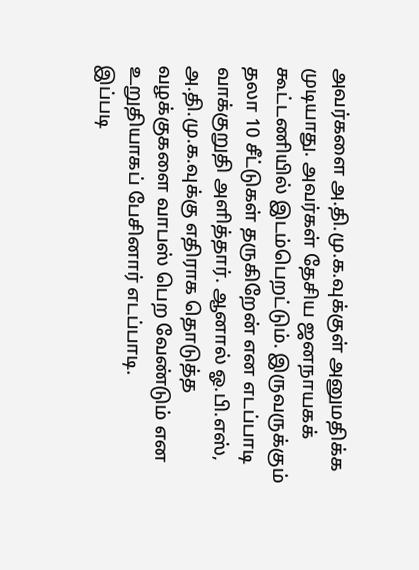அவர்களை அ.தி.மு.க.வுக்குள் அனுமதிக்க முடியாது. அவர்கள் தேசிய ஜனநாயகக் கூட்டணியில் இடம்பெறட்டும். இருவருக்கும் தலா 10 சீட்டுகள் தருகிறேன் என எடப்பாடி வாக்குறுதி அளித்தார். ஆனால் ஓ.பி.எஸ், அ.தி.மு.க.வுக்கு எதிராக தொடுத்த வழக்குகளை வாபஸ் பெற வேண்டும் என உறுதியாகப் பேசினார் எடப்பாடி.
இப்படி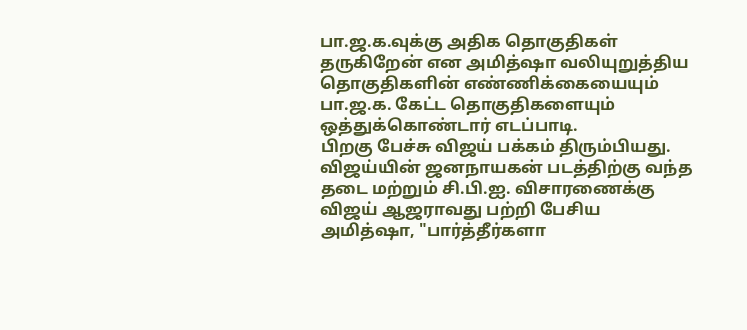பா.ஜ.க.வுக்கு அதிக தொகுதிகள் தருகிறேன் என அமித்ஷா வலியுறுத்திய தொகுதிகளின் எண்ணிக்கையையும் பா.ஜ.க. கேட்ட தொகுதிகளையும் ஒத்துக்கொண்டார் எடப்பாடி.
பிறகு பேச்சு விஜய் பக்கம் திரும்பியது. விஜய்யின் ஜனநாயகன் படத்திற்கு வந்த தடை மற்றும் சி.பி.ஐ. விசாரணைக்கு விஜய் ஆஜராவது பற்றி பேசிய அமித்ஷா, "பார்த்தீர்களா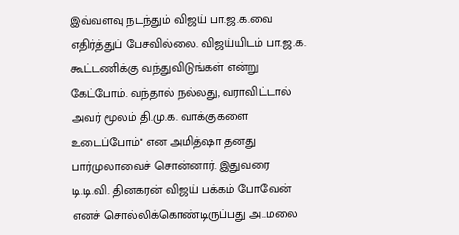இவ்வளவு நடந்தும் விஜய் பா.ஜ.க.வை எதிர்த்துப் பேசவில்லை. விஜய்யிடம் பா.ஜ.க. கூட்டணிக்கு வந்துவிடுங்கள் என்று கேட்போம். வந்தால் நல்லது, வராவிட்டால் அவர் மூலம் தி.மு.க. வாக்குகளை உடைப்போம்'' என அமித்ஷா தனது பார்முலாவைச் சொன்னார். இதுவரை டி.டி.வி. தினகரன் விஜய் பக்கம் போவேன் எனச் சொல்லிக்கொண்டிருப்பது அ..மலை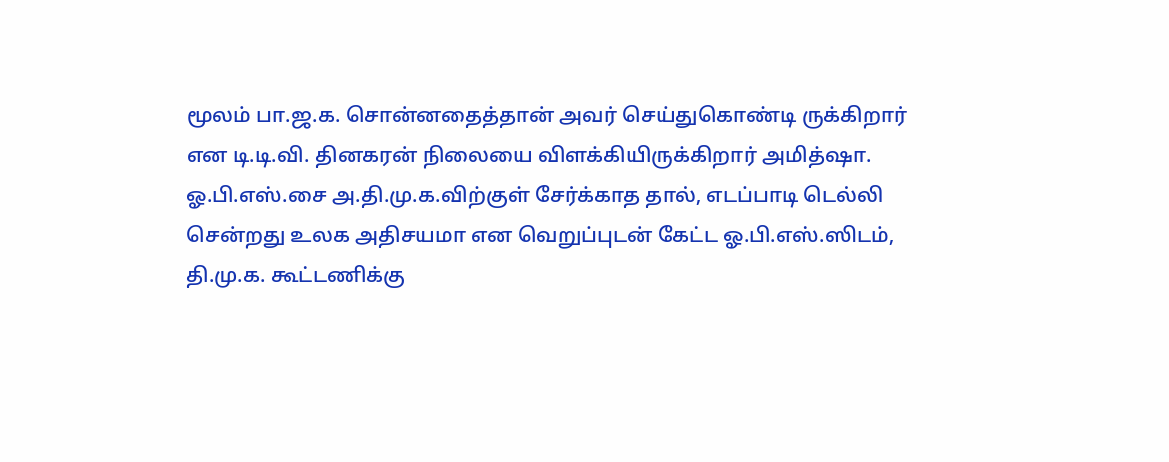மூலம் பா.ஜ.க. சொன்னதைத்தான் அவர் செய்துகொண்டி ருக்கிறார் என டி.டி.வி. தினகரன் நிலையை விளக்கியிருக்கிறார் அமித்ஷா.
ஓ.பி.எஸ்.சை அ.தி.மு.க.விற்குள் சேர்க்காத தால், எடப்பாடி டெல்லி சென்றது உலக அதிசயமா என வெறுப்புடன் கேட்ட ஓ.பி.எஸ்.ஸிடம், தி.மு.க. கூட்டணிக்கு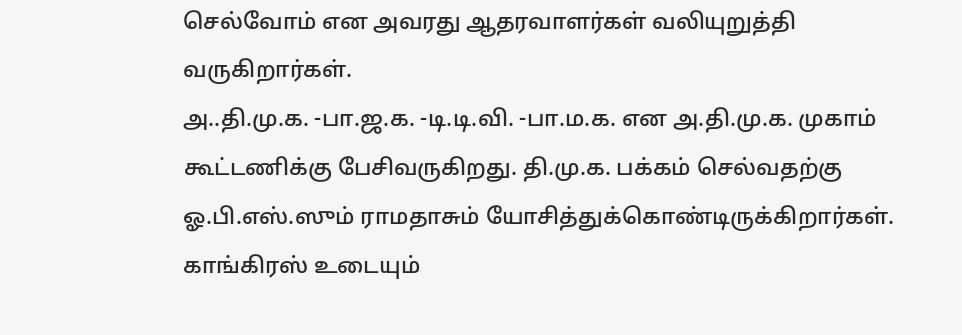செல்வோம் என அவரது ஆதரவாளர்கள் வலியுறுத்தி வருகிறார்கள்.
அ..தி.மு.க. -பா.ஜ.க. -டி.டி.வி. -பா.ம.க. என அ.தி.மு.க. முகாம் கூட்டணிக்கு பேசிவருகிறது. தி.மு.க. பக்கம் செல்வதற்கு ஓ.பி.எஸ்.ஸும் ராமதாசும் யோசித்துக்கொண்டிருக்கிறார்கள். காங்கிரஸ் உடையும்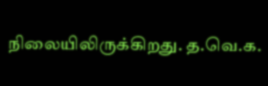நிலையிலிருக்கிறது. த.வெ.க.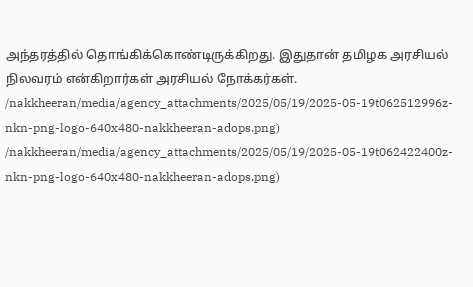அந்தரத்தில் தொங்கிக்கொண்டிருக்கிறது. இதுதான் தமிழக அரசியல் நிலவரம் என்கிறார்கள் அரசியல் நோக்கர்கள்.
/nakkheeran/media/agency_attachments/2025/05/19/2025-05-19t062512996z-nkn-png-logo-640x480-nakkheeran-adops.png)
/nakkheeran/media/agency_attachments/2025/05/19/2025-05-19t062422400z-nkn-png-logo-640x480-nakkheeran-adops.png)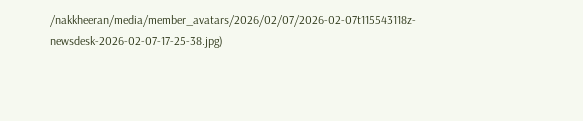/nakkheeran/media/member_avatars/2026/02/07/2026-02-07t115543118z-newsdesk-2026-02-07-17-25-38.jpg)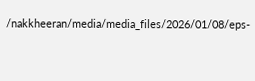/nakkheeran/media/media_files/2026/01/08/eps-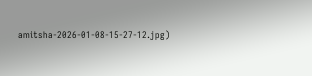amitsha-2026-01-08-15-27-12.jpg)